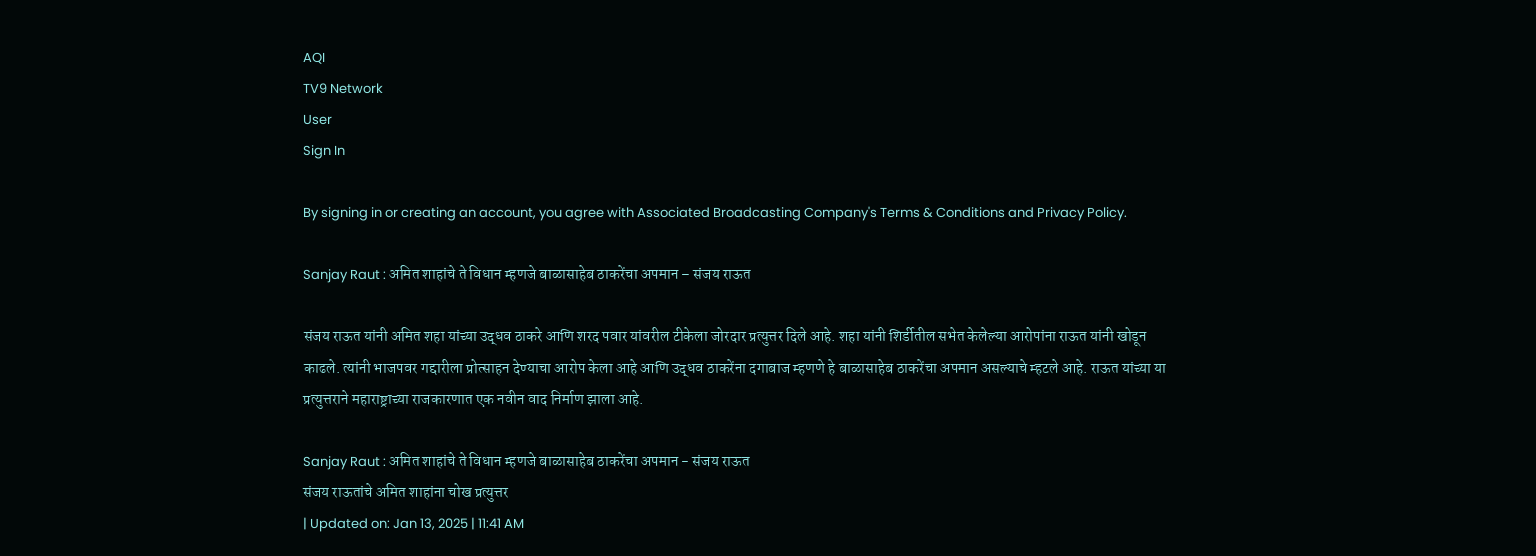AQI
TV9 Network
User
Sign In

By signing in or creating an account, you agree with Associated Broadcasting Company's Terms & Conditions and Privacy Policy.

Sanjay Raut : अमित शाहांचे ते विधान म्हणजे बाळासाहेब ठाकरेंचा अपमान – संजय राऊत

संजय राऊत यांनी अमित शहा यांच्या उद्धव ठाकरे आणि शरद पवार यांवरील टीकेला जोरदार प्रत्युत्तर दिले आहे. शहा यांनी शिर्डीतील सभेत केलेल्या आरोपांना राऊत यांनी खोडून काढले. त्यांनी भाजपवर गद्दारीला प्रोत्साहन देण्याचा आरोप केला आहे आणि उद्धव ठाकरेंना दगाबाज म्हणणे हे बाळासाहेब ठाकरेंचा अपमान असल्याचे म्हटले आहे. राऊत यांच्या या प्रत्युत्तराने महाराष्ट्राच्या राजकारणात एक नवीन वाद निर्माण झाला आहे.

Sanjay Raut : अमित शाहांचे ते विधान म्हणजे बाळासाहेब ठाकरेंचा अपमान - संजय राऊत
संजय राऊतांचे अमित शाहांना चोख प्रत्युत्तर
| Updated on: Jan 13, 2025 | 11:41 AM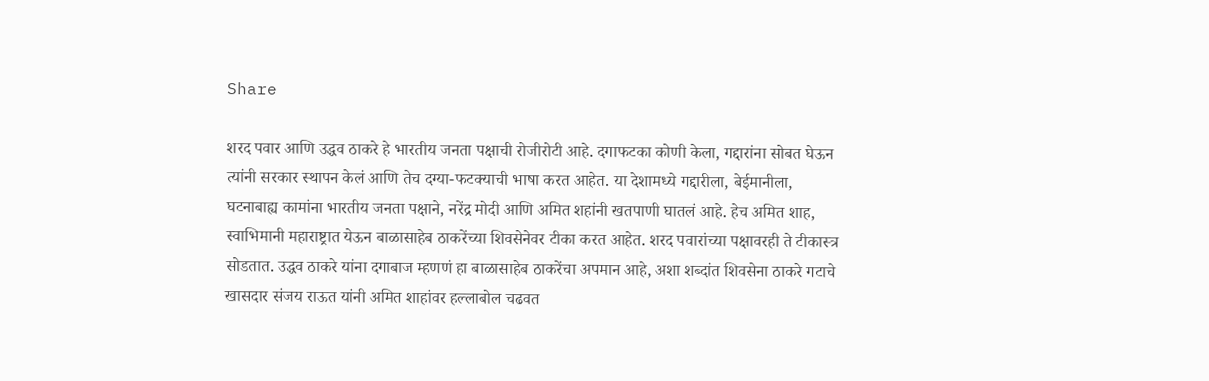Share

शरद पवार आणि उद्धव ठाकरे हे भारतीय जनता पक्षाची रोजीरोटी आहे. दगाफटका कोणी केला, गद्दारांना सोबत घेऊन त्यांनी सरकार स्थापन केलं आणि तेच दग्या-फटक्याची भाषा करत आहेत. या देशामध्ये गद्दारीला, बेईमानीला, घटनाबाह्य कामांना भारतीय जनता पक्षाने, नरेंद्र मोदी आणि अमित शहांनी खतपाणी घातलं आहे. हेच अमित शाह, स्वाभिमानी महाराष्ट्रात येऊन बाळासाहेब ठाकरेंच्या शिवसेनेवर टीका करत आहेत. शरद पवारांच्या पक्षावरही ते टीकास्त्र सोडतात. उद्धव ठाकरे यांना दगाबाज म्हणणं हा बाळासाहेब ठाकरेंचा अपमान आहे, अशा शब्दांत शिवसेना ठाकरे गटाचे खासदार संजय राऊत यांनी अमित शाहांवर हल्लाबोल चढवत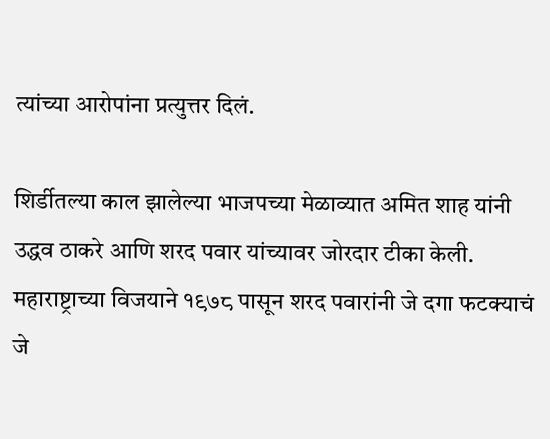त्यांच्या आरोपांना प्रत्युत्तर दिलं.

शिर्डीतल्या काल झालेल्या भाजपच्या मेळाव्यात अमित शाह यांनी उद्धव ठाकरे आणि शरद पवार यांच्यावर जोरदार टीका केली. महाराष्ट्राच्या विजयाने १९७८ पासून शरद पवारांनी जे दगा फटक्याचं जे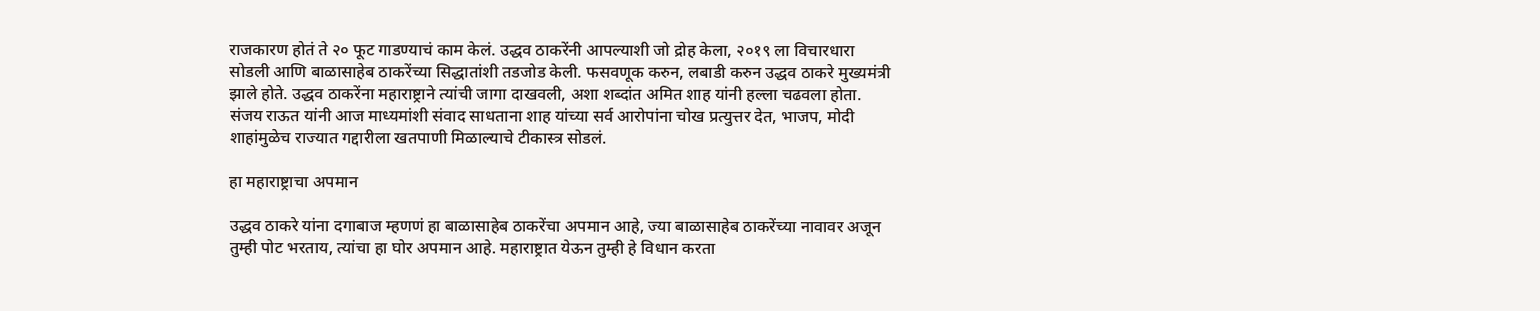राजकारण होतं ते २० फूट गाडण्याचं काम केलं. उद्धव ठाकरेंनी आपल्याशी जो द्रोह केला, २०१९ ला विचारधारा सोडली आणि बाळासाहेब ठाकरेंच्या सिद्धातांशी तडजोड केली. फसवणूक करुन, लबाडी करुन उद्धव ठाकरे मुख्यमंत्री झाले होते. उद्धव ठाकरेंना महाराष्ट्राने त्यांची जागा दाखवली, अशा शब्दांत अमित शाह यांनी हल्ला चढवला होता. संजय राऊत यांनी आज माध्यमांशी संवाद साधताना शाह यांच्या सर्व आरोपांना चोख प्रत्युत्तर देत, भाजप, मोदी शाहांमुळेच राज्यात गद्दारीला खतपाणी मिळाल्याचे टीकास्त्र सोडलं.

हा महाराष्ट्राचा अपमान

उद्धव ठाकरे यांना दगाबाज म्हणणं हा बाळासाहेब ठाकरेंचा अपमान आहे, ज्या बाळासाहेब ठाकरेंच्या नावावर अजून तुम्ही पोट भरताय, त्यांचा हा घोर अपमान आहे. महाराष्ट्रात येऊन तुम्ही हे विधान करता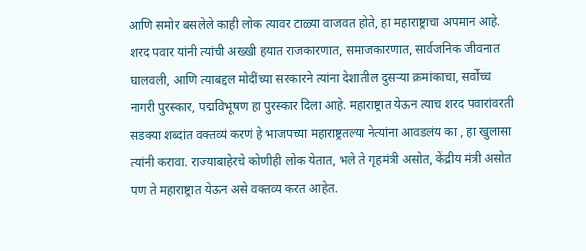आणि समोर बसलेले काही लोक त्यावर टाळ्या वाजवत होते, हा महाराष्ट्राचा अपमान आहे. शरद पवार यांनी त्यांची अख्खी हयात राजकारणात, समाजकारणात, सार्वजनिक जीवनात घालवली, आणि त्याबद्दल मोदींच्या सरकारने त्यांना देशातील दुसऱ्या क्रमांकाचा, सर्वोच्च नागरी पुरस्कार, पद्मविभूषण हा पुरस्कार दिला आहे. महाराष्ट्रात येऊन त्याच शरद पवारांवरती सडक्या शब्दांत वक्तव्यं करणं हे भाजपच्या महाराष्ट्रतल्या नेत्यांना आवडलंय का , हा खुलासा त्यांनी करावा. राज्याबाहेरचे कोणीही लोक येतात, भले ते गृहमंत्री असोत, केंद्रीय मंत्री असोत पण ते महाराष्ट्रात येऊन असे वक्तव्य करत आहेत.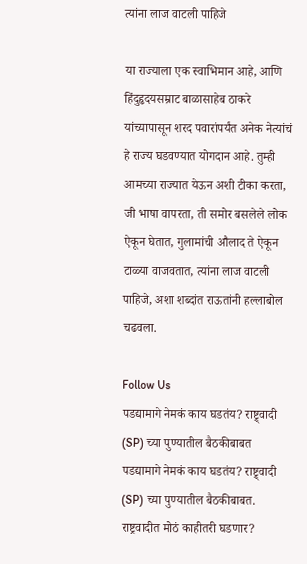त्यांना लाज वाटली पाहिजे

या राज्याला एक स्वाभिमान आहे, आणि हिंदुहृदयसम्राट बाळासाहेब ठाकरे यांच्यापासून शरद पवारांपर्यंत अनेक नेत्यांचं हे राज्य घडवण्यात योगदान आहे. तुम्ही आमच्या राज्यात येऊन अशी टीका करता, जी भाषा वापरता, ती समोर बसलेले लोक ऐकून घेतात, गुलामांची औलाद ते ऐकून टाळ्या वाजवतात, त्यांना लाज वाटली पाहिजे, अशा शब्दांत राऊतांनी हल्लाबोल चढवला.

Follow Us
पडद्यामागे नेमकं काय घडतंय? राष्ट्र्वादी (SP) च्या पुण्यातील बैठकीबाबत
पडद्यामागे नेमकं काय घडतंय? राष्ट्र्वादी (SP) च्या पुण्यातील बैठकीबाबत.
राष्ट्रवादीत मोठं काहीतरी घडणार?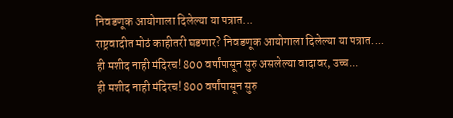निवडणूक आयोगाला दिलेल्या या पत्रात...
राष्ट्रवादीत मोठं काहीतरी घडणार? निवडणूक आयोगाला दिलेल्या या पत्रात....
ही मशीद नाही मंदिरच! 800 वर्षांपासून सुरु असलेल्या वादावर, उच्च...
ही मशीद नाही मंदिरच! 800 वर्षांपासून सुरु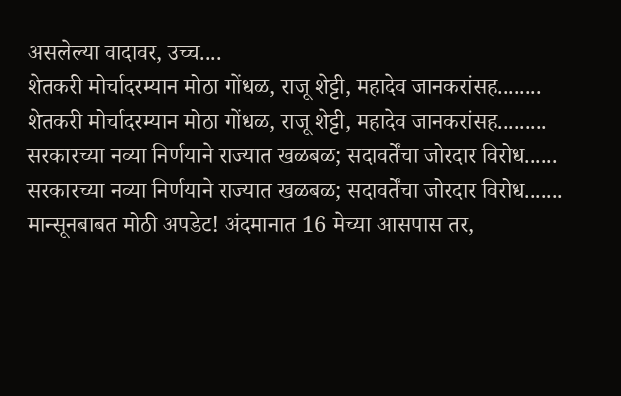असलेल्या वादावर, उच्च....
शेतकरी मोर्चादरम्यान मोठा गोंधळ, राजू शेट्टी, महादेव जानकरांसह........
शेतकरी मोर्चादरम्यान मोठा गोंधळ, राजू शेट्टी, महादेव जानकरांसह.........
सरकारच्या नव्या निर्णयाने राज्यात खळबळ; सदावर्तेंचा जोरदार विरोध......
सरकारच्या नव्या निर्णयाने राज्यात खळबळ; सदावर्तेंचा जोरदार विरोध.......
मान्सूनबाबत मोठी अपडेट! अंदमानात 16 मेच्या आसपास तर,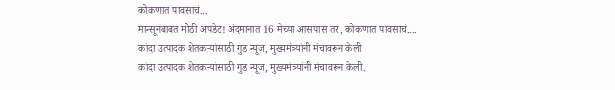कोकणात पावसाचं...
मान्सूनबाबत मोठी अपडेट! अंदमानात 16 मेच्या आसपास तर, कोकणात पावसाचं....
कांदा उत्पादक शेतकऱ्यांसाठी गुड न्यूज, मुख्यमंत्र्यांनी मंचावरून केली
कांदा उत्पादक शेतकऱ्यांसाठी गुड न्यूज, मुख्यमंत्र्यांनी मंचावरून केली.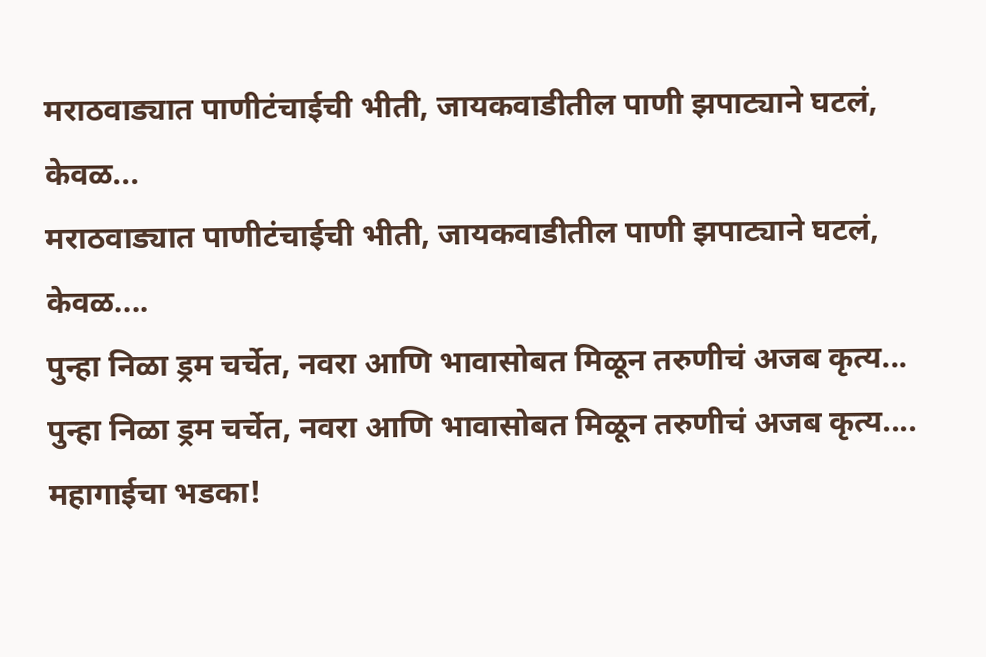मराठवाड्यात पाणीटंचाईची भीती, जायकवाडीतील पाणी झपाट्याने घटलं, केवळ...
मराठवाड्यात पाणीटंचाईची भीती, जायकवाडीतील पाणी झपाट्याने घटलं, केवळ....
पुन्हा निळा ड्रम चर्चेत, नवरा आणि भावासोबत मिळून तरुणीचं अजब कृत्य...
पुन्हा निळा ड्रम चर्चेत, नवरा आणि भावासोबत मिळून तरुणीचं अजब कृत्य....
महागाईचा भडका!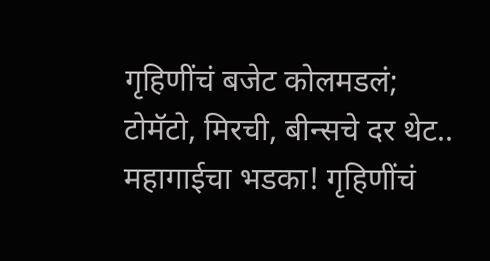गृहिणींचं बजेट कोलमडलं; टोमॅटो, मिरची, बीन्सचे दर थेट..
महागाईचा भडका! गृहिणींचं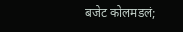बजेट कोलमडलं;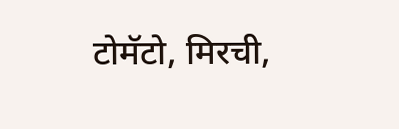टोमॅटो, मिरची,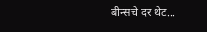बीन्सचे दर थेट...